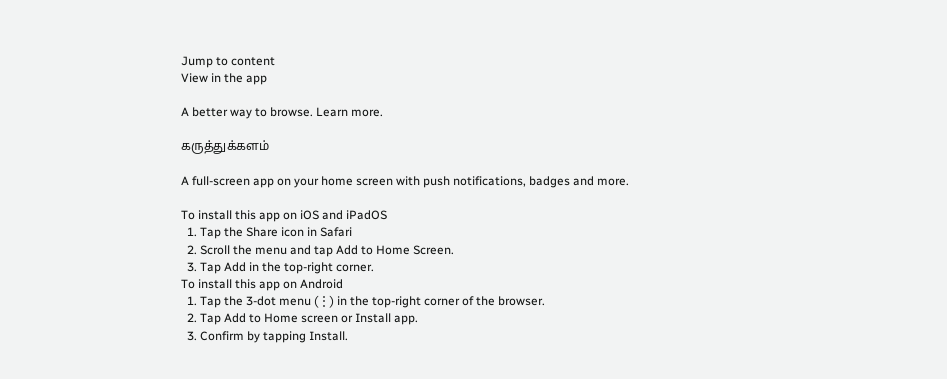Jump to content
View in the app

A better way to browse. Learn more.

கருத்துக்களம்

A full-screen app on your home screen with push notifications, badges and more.

To install this app on iOS and iPadOS
  1. Tap the Share icon in Safari
  2. Scroll the menu and tap Add to Home Screen.
  3. Tap Add in the top-right corner.
To install this app on Android
  1. Tap the 3-dot menu (⋮) in the top-right corner of the browser.
  2. Tap Add to Home screen or Install app.
  3. Confirm by tapping Install.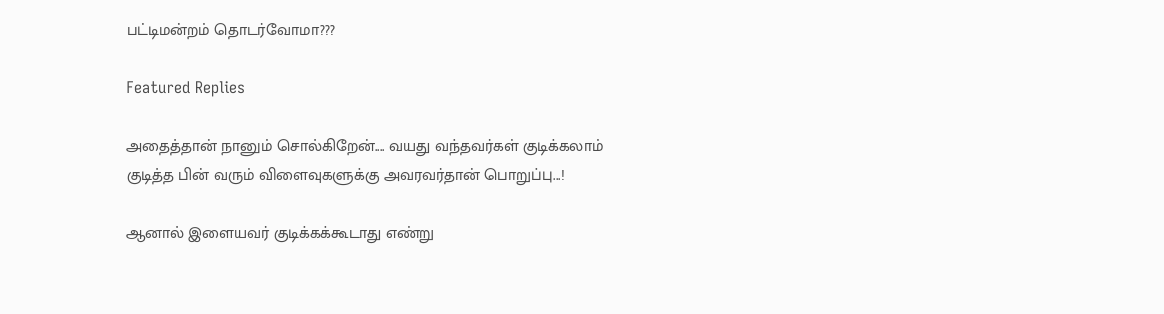பட்டிமன்றம் தொடர்வோமா???

Featured Replies

அதைத்தான் நானும் சொல்கிறேன்.... வயது வந்தவர்கள் குடிக்கலாம் குடித்த பின் வரும் விளைவுகளுக்கு அவரவர்தான் பொறுப்பு...!

ஆனால் இளையவர் குடிக்கக்கூடாது எண்று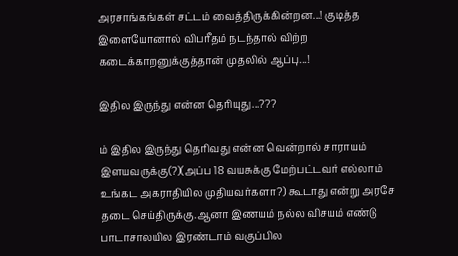அரசாங்கங்கள் சட்டம் வைத்திருக்கின்றன...! குடித்த இளையோனால் விபரீதம் நடந்தால் விற்ற கடைக்காறனுக்குத்தான் முதலில் ஆப்பு...!

இதில இருந்து என்ன தெரியுது...???

ம் இதில இருந்து தெரிவது என்ன வென்றால் சாராயம் இளயவருக்கு(?)(அப்ப 18 வயசுக்கு மேற்பட்டவர் எல்லாம் உங்கட அகராதியில முதியவர்களா?) கூடாது என்று அரசே தடை செய்திருக்கு.ஆனா இணயம் நல்ல விசயம் எண்டு பாடாசாலயில இரண்டாம் வகுப்பில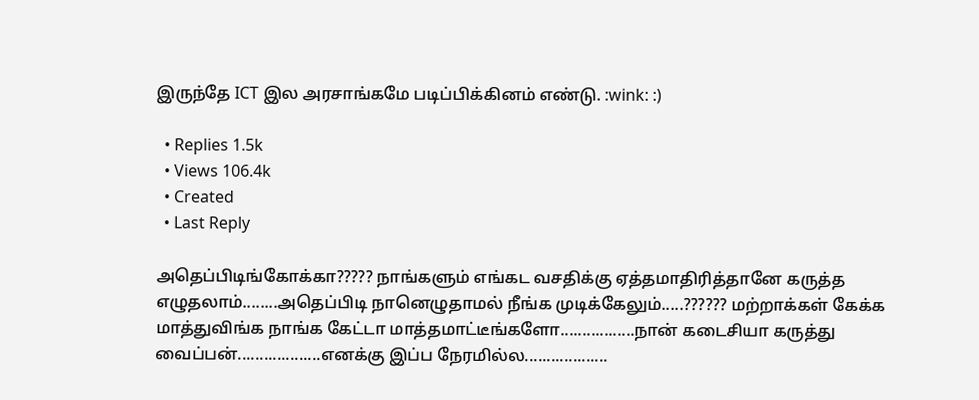இருந்தே ICT இல அரசாங்கமே படிப்பிக்கினம் எண்டு. :wink: :)

  • Replies 1.5k
  • Views 106.4k
  • Created
  • Last Reply

அதெப்பிடிங்கோக்கா????? நாங்களும் எங்கட வசதிக்கு ஏத்தமாதிரித்தானே கருத்த எழுதலாம்........அதெப்பிடி நானெழுதாமல் நீங்க முடிக்கேலும்.....?????? மற்றாக்கள் கேக்க மாத்துவிங்க நாங்க கேட்டா மாத்தமாட்டீங்களோ.................நான் கடைசியா கருத்து வைப்பன்...................எனக்கு இப்ப நேரமில்ல...................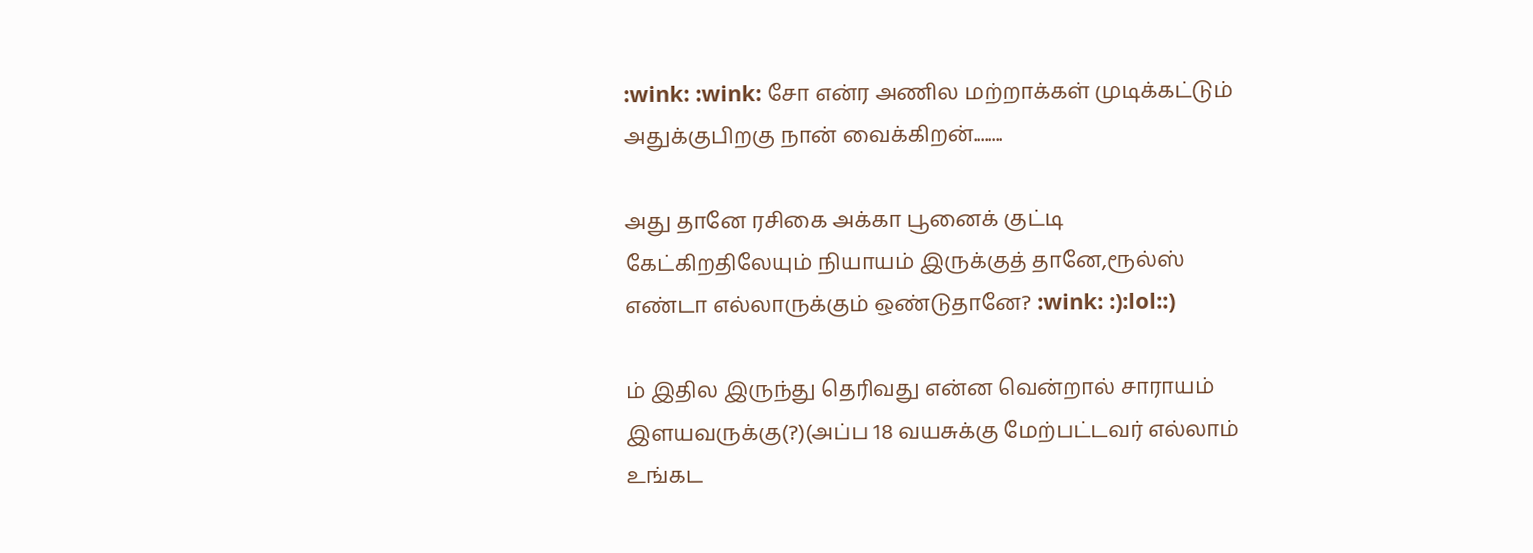:wink: :wink: சோ என்ர அணில மற்றாக்கள் முடிக்கட்டும் அதுக்குபிறகு நான் வைக்கிறன்........

அது தானே ரசிகை அக்கா பூனைக் குட்டி கேட்கிறதிலேயும் நியாயம் இருக்குத் தானே,ரூல்ஸ் எண்டா எல்லாருக்கும் ஒண்டுதானே? :wink: :):lol::)

ம் இதில இருந்து தெரிவது என்ன வென்றால் சாராயம் இளயவருக்கு(?)(அப்ப 18 வயசுக்கு மேற்பட்டவர் எல்லாம் உங்கட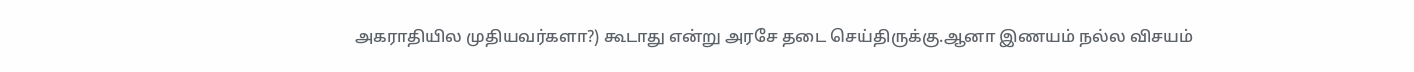அகராதியில முதியவர்களா?) கூடாது என்று அரசே தடை செய்திருக்கு.ஆனா இணயம் நல்ல விசயம்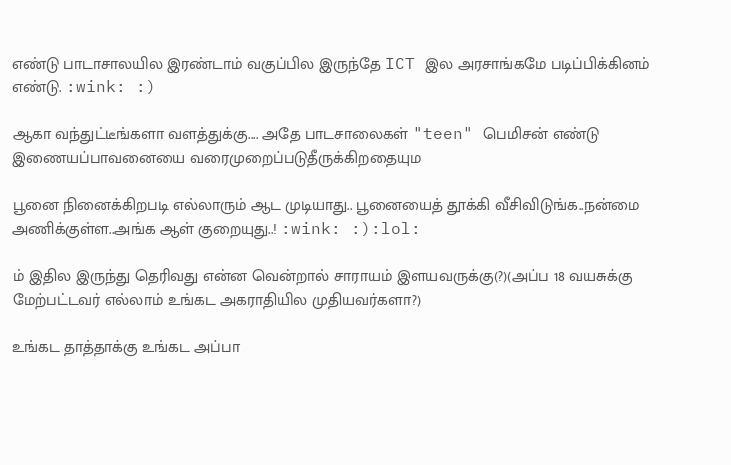எண்டு பாடாசாலயில இரண்டாம் வகுப்பில இருந்தே ICT இல அரசாங்கமே படிப்பிக்கினம் எண்டு. :wink: :)

ஆகா வந்துட்டீங்களா வளத்துக்கு.... அதே பாடசாலைகள் "teen" பெமிசன் எண்டு இணையப்பாவனையை வரைமுறைப்படுதீருக்கிறதையும

பூனை நினைக்கிறபடி எல்லாரும் ஆட முடியாது.. பூனையைத் தூக்கி வீசிவிடுங்க..நன்மை அணிக்குள்ள..அங்க ஆள் குறையுது..! :wink: :):lol:

ம் இதில இருந்து தெரிவது என்ன வென்றால் சாராயம் இளயவருக்கு(?)(அப்ப 18 வயசுக்கு மேற்பட்டவர் எல்லாம் உங்கட அகராதியில முதியவர்களா?)

உங்கட தாத்தாக்கு உங்கட அப்பா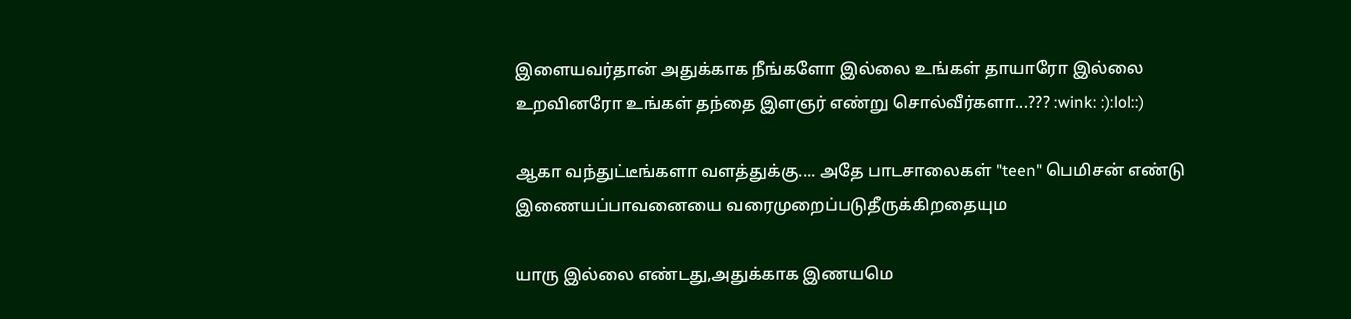இளையவர்தான் அதுக்காக நீங்களோ இல்லை உங்கள் தாயாரோ இல்லை உறவினரோ உங்கள் தந்தை இளஞர் எண்று சொல்வீர்களா...??? :wink: :):lol::)

ஆகா வந்துட்டீங்களா வளத்துக்கு.... அதே பாடசாலைகள் "teen" பெமிசன் எண்டு இணையப்பாவனையை வரைமுறைப்படுதீருக்கிறதையும

யாரு இல்லை எண்டது,அதுக்காக இணயமெ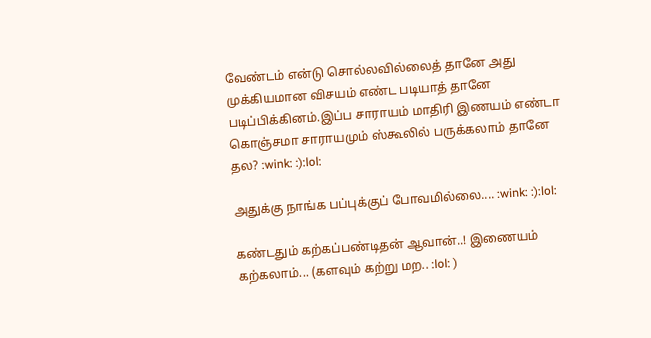வேண்டம் என்டு சொல்லவில்லைத் தானே அது முக்கியமான விசயம் எண்ட படியாத் தானே படிப்பிக்கினம்.இப்ப சாராயம் மாதிரி இணயம் எண்டா கொஞ்சமா சாராயமும் ஸ்கூலில் பருக்கலாம் தானே தல? :wink: :):lol:

அதுக்கு நாங்க பப்புக்குப் போவமில்லை.... :wink: :):lol:

கண்டதும் கற்கப்பண்டிதன் ஆவான்..! இணையம் கற்கலாம்... (களவும் கற்று மற.. :lol: )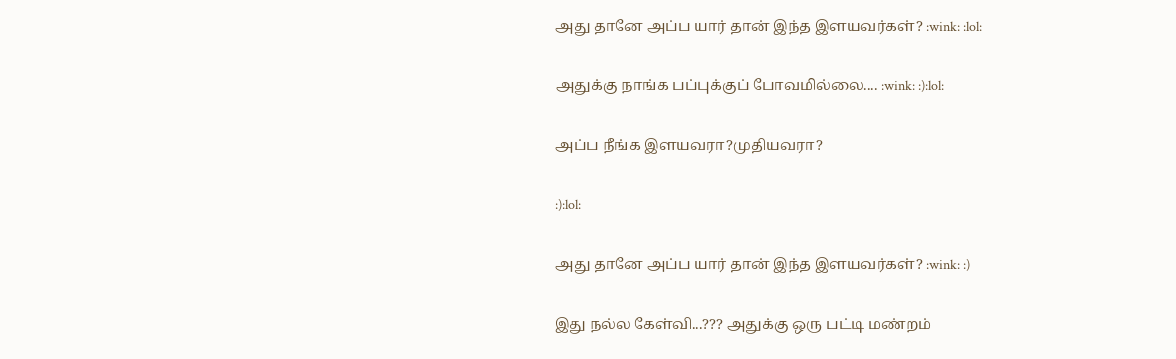அது தானே அப்ப யார் தான் இந்த இளயவர்கள்? :wink: :lol:

அதுக்கு நாங்க பப்புக்குப் போவமில்லை.... :wink: :):lol:

அப்ப நீங்க இளயவரா?முதியவரா?

:):lol:

அது தானே அப்ப யார் தான் இந்த இளயவர்கள்? :wink: :)

இது நல்ல கேள்வி...??? அதுக்கு ஒரு பட்டி மண்றம்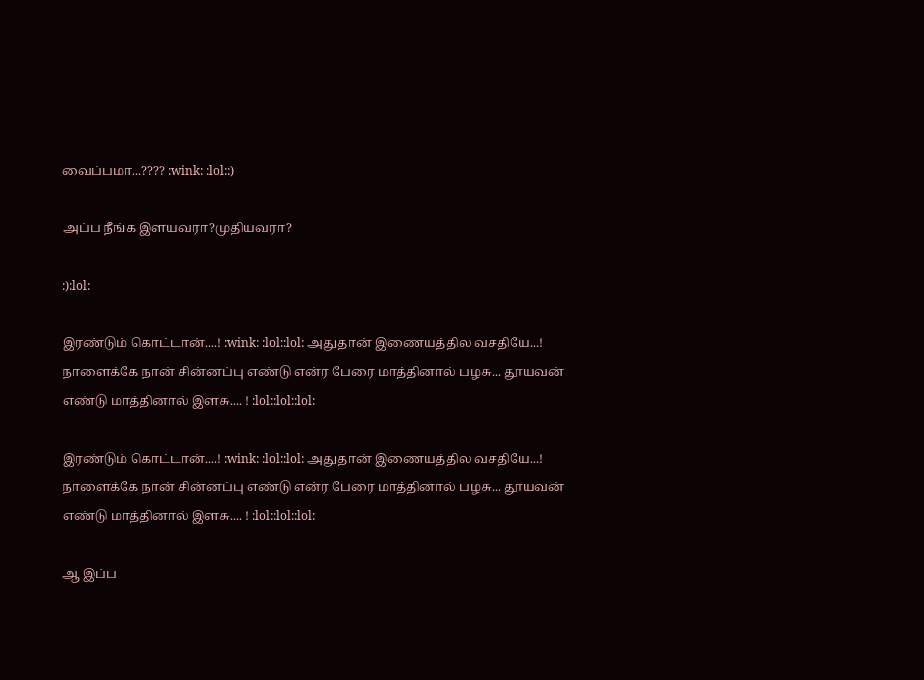வைப்பமா...???? :wink: :lol::)

அப்ப நீங்க இளயவரா?முதியவரா?

:):lol:

இரண்டும் கொட்டான்....! :wink: :lol::lol: அதுதான் இணையத்தில வசதியே...! நாளைக்கே நான் சின்னப்பு எண்டு என்ர பேரை மாத்தினால் பழசு... தூயவன் எண்டு மாத்தினால் இளசு.... ! :lol::lol::lol:

இரண்டும் கொட்டான்....! :wink: :lol::lol: அதுதான் இணையத்தில வசதியே...! நாளைக்கே நான் சின்னப்பு எண்டு என்ர பேரை மாத்தினால் பழசு... தூயவன் எண்டு மாத்தினால் இளசு.... ! :lol::lol::lol:

ஆ இப்ப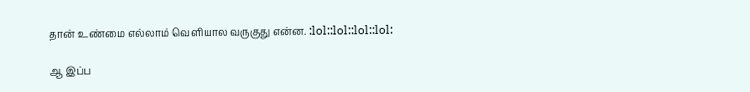தான் உண்மை எல்லாம் வெளியால வருகுது என்ன. :lol::lol::lol::lol:

ஆ இப்ப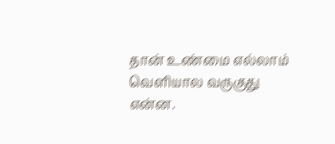தான் உண்மை எல்லாம் வெளியால வருகுது என்ன.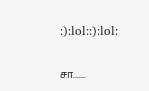:):lol::):lol:

சா.......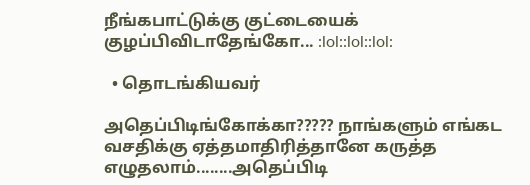நீங்கபாட்டுக்கு குட்டையைக் குழப்பிவிடாதேங்கோ... :lol::lol::lol:

  • தொடங்கியவர்

அதெப்பிடிங்கோக்கா????? நாங்களும் எங்கட வசதிக்கு ஏத்தமாதிரித்தானே கருத்த எழுதலாம்........அதெப்பிடி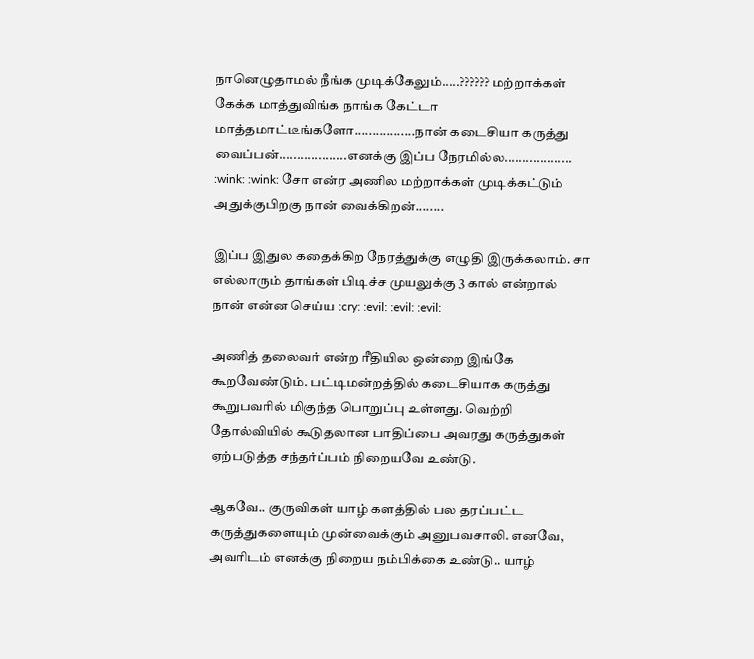நானெழுதாமல் நீங்க முடிக்கேலும்.....?????? மற்றாக்கள் கேக்க மாத்துவிங்க நாங்க கேட்டா மாத்தமாட்டீங்களோ.................நான் கடைசியா கருத்து வைப்பன்...................எனக்கு இப்ப நேரமில்ல................... :wink: :wink: சோ என்ர அணில மற்றாக்கள் முடிக்கட்டும் அதுக்குபிறகு நான் வைக்கிறன்........

இப்ப இதுல கதைக்கிற நேரத்துக்கு எழுதி இருக்கலாம். சா எல்லாரும் தாங்கள் பிடிச்ச முயலுக்கு 3 கால் என்றால் நான் என்ன செய்ய :cry: :evil: :evil: :evil:

அணித் தலைவர் என்ற ரீதியில ஒன்றை இங்கே கூறவேண்டும். பட்டிமன்றத்தில் கடைசியாக கருத்து கூறுபவரில் மிகுந்த பொறுப்பு உள்ளது. வெற்றி தோல்வியில் கூடுதலான பாதிப்பை அவரது கருத்துகள் ஏற்படுத்த சந்தர்ப்பம் நிறையவே உண்டு.

ஆகவே.. குருவிகள் யாழ் களத்தில் பல தரப்பட்ட கருத்துகளையும் முன்வைக்கும் அனுபவசாலி. எனவே, அவரிடம் எனக்கு நிறைய நம்பிக்கை உண்டு.. யாழ்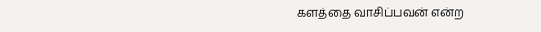களத்தை வாசிப்பவன் என்ற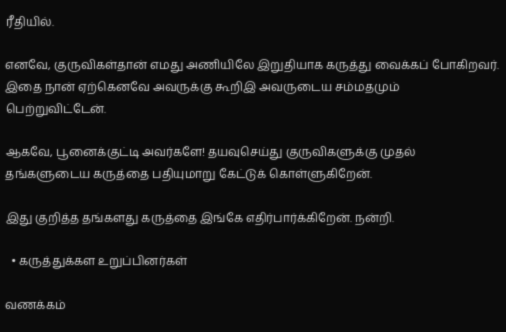ரீதியில்.

எனவே, குருவிகள்தான் எமது அணியிலே இறுதியாக கருத்து வைக்கப் போகிறவர். இதை நான் ஏற்கெனவே அவருக்கு கூறிஇ அவருடைய சம்மதமும் பெற்றுவிட்டேன்.

ஆகவே, பூனைக்குட்டி அவர்களே! தயவுசெய்து குருவிகளுக்கு முதல் தங்களுடைய கருத்தை பதியுமாறு கேட்டுக் கொள்ளுகிறேன்.

இது குறித்த தங்களது கருத்தை இங்கே எதிர்பார்க்கிறேன். நன்றி.

  • கருத்துக்கள உறுப்பினர்கள்

வணக்கம்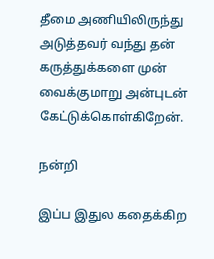தீமை அணியிலிருந்து அடுத்தவர் வந்து தன் கருத்துக்களை முன் வைக்குமாறு அன்புடன் கேட்டுக்கொள்கிறேன்.

நன்றி

இப்ப இதுல கதைக்கிற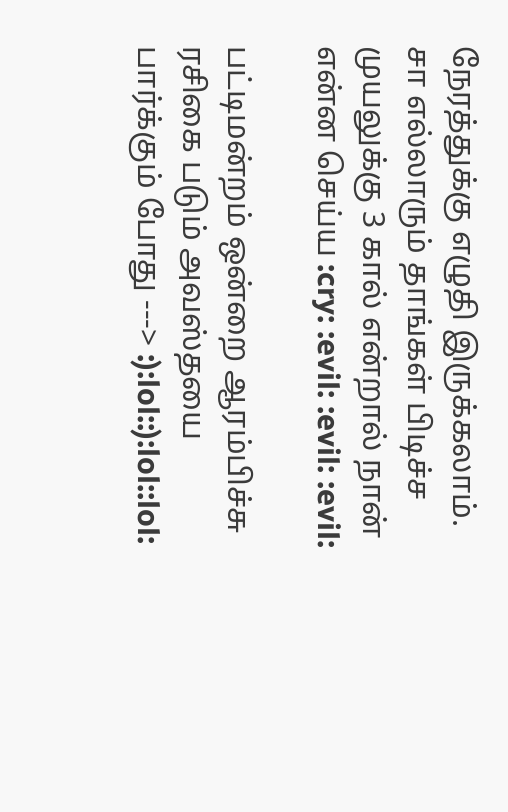நேரத்துக்கு எழுதி இருக்கலாம். சா எல்லாரும் தாங்கள் பிடிச்ச முயலுக்கு 3 கால் என்றால் நான் என்ன செய்ய :cry: :evil: :evil: :evil:

பட்டிமன்றம் ஒன்றை ஆரம்பிச்சு ரசிகை படும் அவஸ்தயை பார்க்கும் போது ---> :):lol::):lol::lol: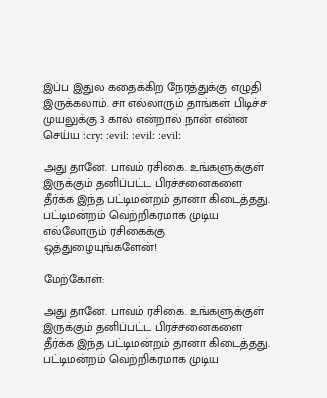இப்ப இதுல கதைக்கிற நேரத்துக்கு எழுதி இருக்கலாம். சா எல்லாரும் தாங்கள் பிடிச்ச முயலுக்கு 3 கால் என்றால் நான் என்ன செய்ய :cry: :evil: :evil: :evil:

அது தானே. பாவம் ரசிகை. உங்களுக்குள் இருக்கும் தனிப்பட்ட பிரச்சனைகளை தீர்க்க இந்த பட்டிமன்றம் தானா கிடைத்தது. பட்டிமன்றம் வெற்றிகரமாக முடிய எல்லோரும் ரசிகைக்கு ஒத்துழையுங்களேன்!

மேற்கோள்:

அது தானே. பாவம் ரசிகை. உங்களுக்குள் இருக்கும் தனிப்பட்ட பிரச்சனைகளை தீர்க்க இந்த பட்டிமன்றம் தானா கிடைத்தது. பட்டிமன்றம் வெற்றிகரமாக முடிய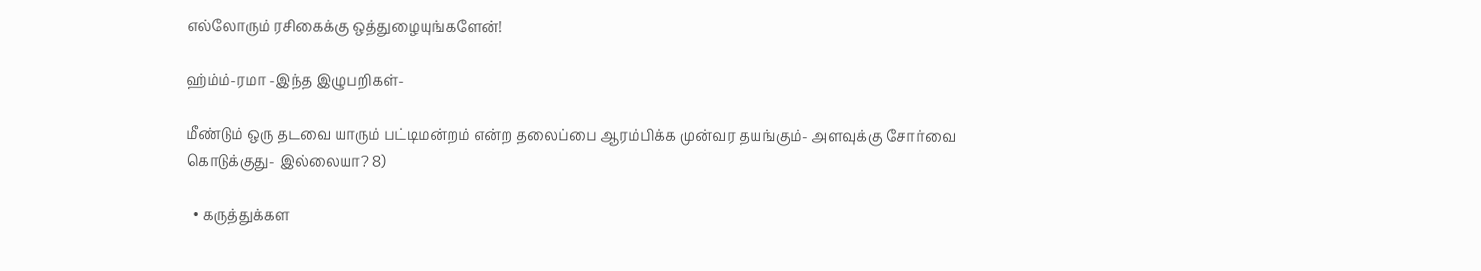எல்லோரும் ரசிகைக்கு ஒத்துழையுங்களேன்!

ஹ்ம்ம்-ரமா -இந்த இழுபறிகள்-

மீண்டும் ஒரு தடவை யாரும் பட்டிமன்றம் என்ற தலைப்பை ஆரம்பிக்க முன்வர தயங்கும்- அளவுக்கு சோர்வை கொடுக்குது- இல்லையா? 8)

  • கருத்துக்கள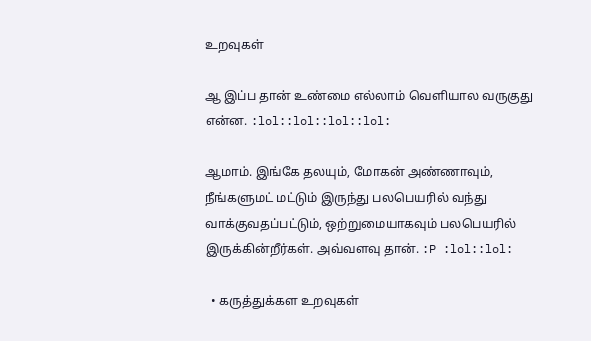உறவுகள்

ஆ இப்ப தான் உண்மை எல்லாம் வெளியால வருகுது என்ன. :lol::lol::lol::lol:

ஆமாம். இங்கே தலயும், மோகன் அண்ணாவும், நீங்களுமட் மட்டும் இருந்து பலபெயரில் வந்து வாக்குவதப்பட்டும், ஒற்றுமையாகவும் பலபெயரில் இருக்கின்றீர்கள். அவ்வளவு தான். :P :lol::lol:

  • கருத்துக்கள உறவுகள்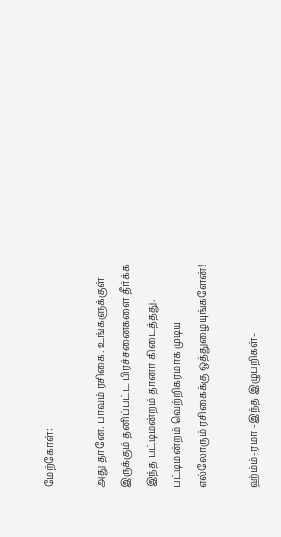மேற்கோள்:

அது தானே. பாவம் ரசிகை. உங்களுக்குள் இருக்கும் தனிப்பட்ட பிரச்சனைகளை தீர்க்க இந்த பட்டிமன்றம் தானா கிடைத்தது. பட்டிமன்றம் வெற்றிகரமாக முடிய எல்லோரும் ரசிகைக்கு ஒத்துழையுங்களேன்!

ஹ்ம்ம்-ரமா -இந்த இழுபறிகள்-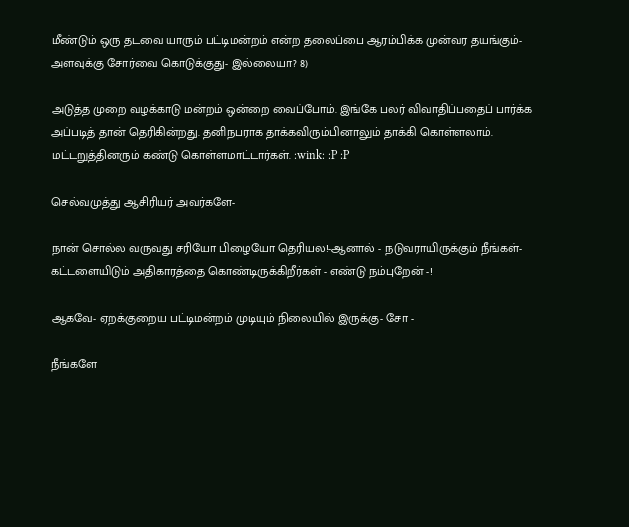மீண்டும் ஒரு தடவை யாரும் பட்டிமன்றம் என்ற தலைப்பை ஆரம்பிக்க முன்வர தயங்கும்- அளவுக்கு சோர்வை கொடுக்குது- இல்லையா? 8)

அடுத்த முறை வழக்காடு மன்றம் ஒன்றை வைப்போம். இங்கே பலர் விவாதிப்பதைப் பார்க்க அப்படித் தான் தெரிகின்றது. தனிநபராக தாக்கவிரும்பினாலும் தாக்கி கொள்ளலாம். மட்டறுத்தினரும் கண்டு கொள்ளமாட்டார்கள். :wink: :P :P

செல்வமுத்து ஆசிரியர் அவர்களே-

நான் சொல்ல வருவது சரியோ பிழையோ தெரியல!-ஆனால் - நடுவராயிருக்கும் நீங்கள்- கட்டளையிடும் அதிகாரத்தை கொண்டிருக்கிறீர்கள் - எண்டு நம்புறேன் -!

ஆகவே- ஏறக்குறைய பட்டிமன்றம் முடியும் நிலையில் இருக்கு- சோ -

நீங்களே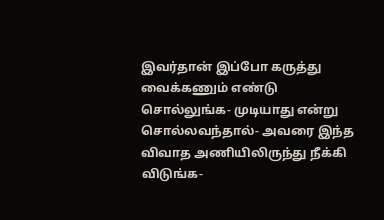இவர்தான் இப்போ கருத்து வைக்கணும் எண்டு சொல்லுங்க- முடியாது என்று சொல்லவந்தால்- அவரை இந்த விவாத அணியிலிருந்து நீக்கி விடுங்க-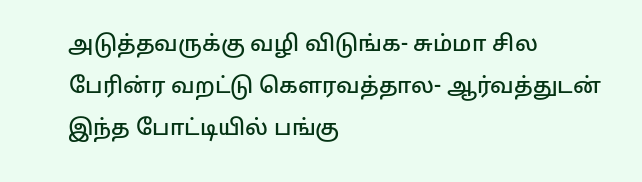அடுத்தவருக்கு வழி விடுங்க- சும்மா சில பேரின்ர வறட்டு கெளரவத்தால- ஆர்வத்துடன் இந்த போட்டியில் பங்கு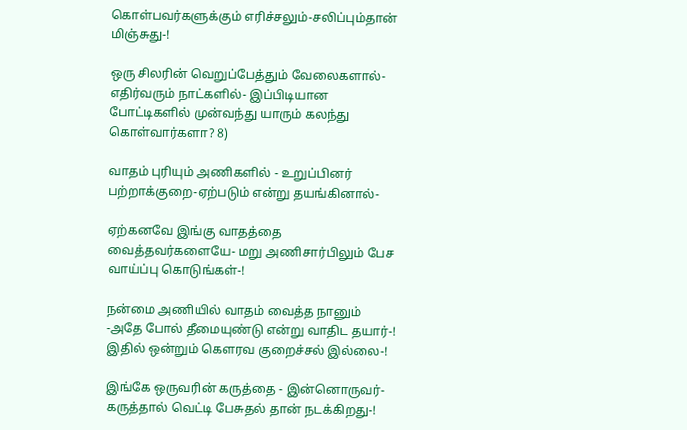கொள்பவர்களுக்கும் எரிச்சலும்-சலிப்பும்தான் மிஞ்சுது-!

ஒரு சிலரின் வெறுப்பேத்தும் வேலைகளால்- எதிர்வரும் நாட்களில்- இப்பிடியான போட்டிகளில் முன்வந்து யாரும் கலந்து கொள்வார்களா? 8)

வாதம் புரியும் அணிகளில் - உறுப்பினர் பற்றாக்குறை-ஏற்படும் என்று தயங்கினால்-

ஏற்கனவே இங்கு வாதத்தை வைத்தவர்களையே- மறு அணிசார்பிலும் பேச வாய்ப்பு கொடுங்கள்-!

நன்மை அணியில் வாதம் வைத்த நானும் -அதே போல் தீமையுண்டு என்று வாதிட தயார்-! இதில் ஒன்றும் கெளரவ குறைச்சல் இல்லை-!

இங்கே ஒருவரின் கருத்தை - இன்னொருவர்- கருத்தால் வெட்டி பேசுதல் தான் நடக்கிறது-!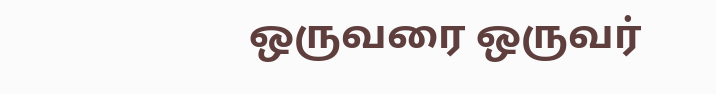ஒருவரை ஒருவர்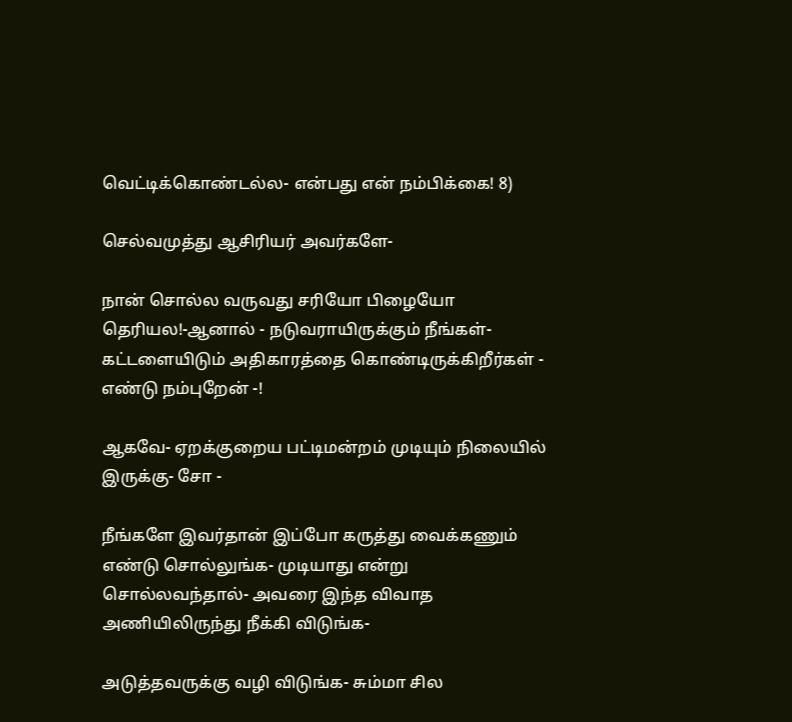வெட்டிக்கொண்டல்ல- என்பது என் நம்பிக்கை! 8)

செல்வமுத்து ஆசிரியர் அவர்களே-

நான் சொல்ல வருவது சரியோ பிழையோ தெரியல!-ஆனால் - நடுவராயிருக்கும் நீங்கள்- கட்டளையிடும் அதிகாரத்தை கொண்டிருக்கிறீர்கள் - எண்டு நம்புறேன் -!

ஆகவே- ஏறக்குறைய பட்டிமன்றம் முடியும் நிலையில் இருக்கு- சோ -

நீங்களே இவர்தான் இப்போ கருத்து வைக்கணும் எண்டு சொல்லுங்க- முடியாது என்று சொல்லவந்தால்- அவரை இந்த விவாத அணியிலிருந்து நீக்கி விடுங்க-

அடுத்தவருக்கு வழி விடுங்க- சும்மா சில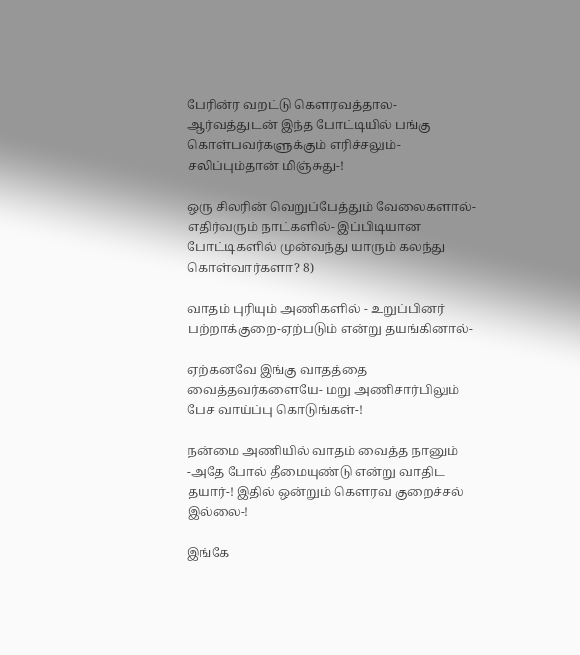பேரின்ர வறட்டு கெளரவத்தால- ஆர்வத்துடன் இந்த போட்டியில் பங்கு கொள்பவர்களுக்கும் எரிச்சலும்-சலிப்பும்தான் மிஞ்சுது-!

ஒரு சிலரின் வெறுப்பேத்தும் வேலைகளால்- எதிர்வரும் நாட்களில்- இப்பிடியான போட்டிகளில் முன்வந்து யாரும் கலந்து கொள்வார்களா? 8)

வாதம் புரியும் அணிகளில் - உறுப்பினர் பற்றாக்குறை-ஏற்படும் என்று தயங்கினால்-

ஏற்கனவே இங்கு வாதத்தை வைத்தவர்களையே- மறு அணிசார்பிலும் பேச வாய்ப்பு கொடுங்கள்-!

நன்மை அணியில் வாதம் வைத்த நானும் -அதே போல் தீமையுண்டு என்று வாதிட தயார்-! இதில் ஒன்றும் கெளரவ குறைச்சல் இல்லை-!

இங்கே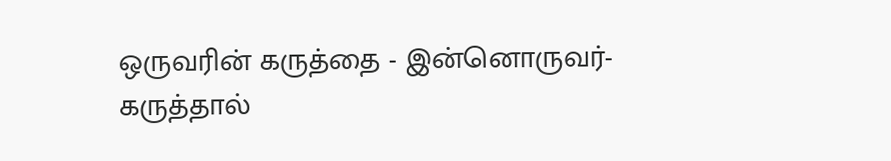ஒருவரின் கருத்தை - இன்னொருவர்- கருத்தால்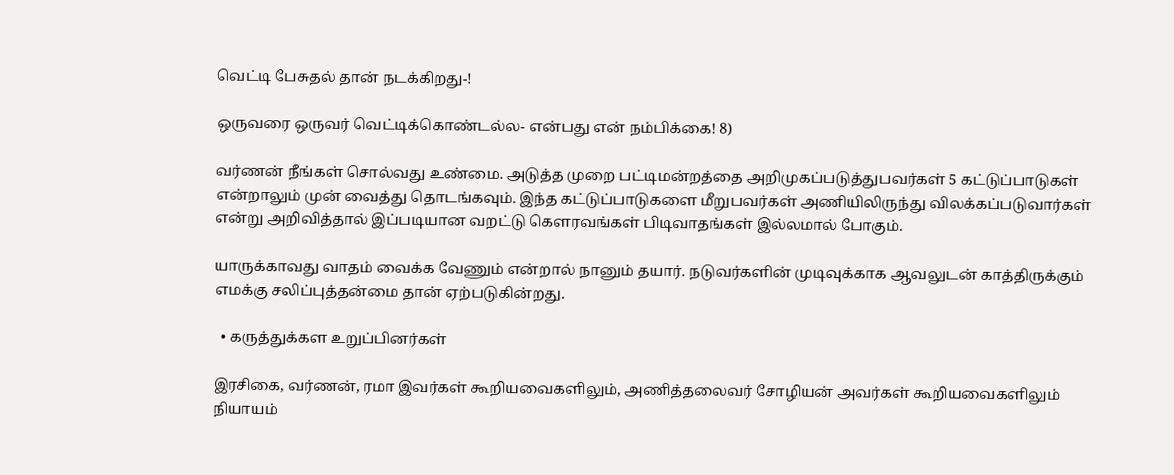வெட்டி பேசுதல் தான் நடக்கிறது-!

ஒருவரை ஒருவர் வெட்டிக்கொண்டல்ல- என்பது என் நம்பிக்கை! 8)

வர்ணன் நீங்கள் சொல்வது உண்மை. அடுத்த முறை பட்டிமன்றத்தை அறிமுகப்படுத்துபவர்கள் 5 கட்டுப்பாடுகள் என்றாலும் முன் வைத்து தொடங்கவும். இந்த கட்டுப்பாடுகளை மீறுபவர்கள் அணியிலிருந்து விலக்கப்படுவார்கள் என்று அறிவித்தால் இப்படியான வறட்டு கெளரவங்கள் பிடிவாதங்கள் இல்லமால் போகும்.

யாருக்காவது வாதம் வைக்க வேணும் என்றால் நானும் தயார். நடுவர்களின் முடிவுக்காக ஆவலுடன் காத்திருக்கும் எமக்கு சலிப்புத்தன்மை தான் ஏற்படுகின்றது.

  • கருத்துக்கள உறுப்பினர்கள்

இரசிகை, வர்ணன், ரமா இவர்கள் கூறியவைகளிலும், அணித்தலைவர் சோழியன் அவர்கள் கூறியவைகளிலும் நியாயம்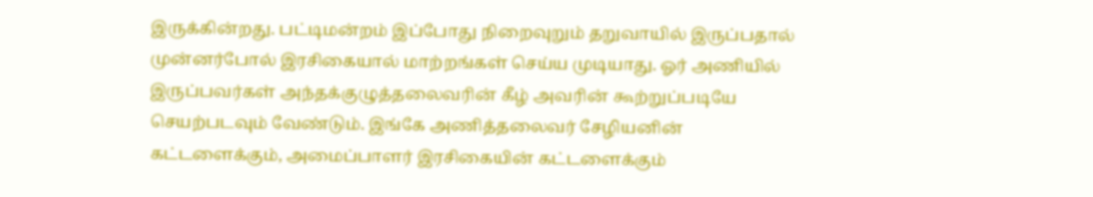இருக்கின்றது. பட்டிமன்றம் இப்போது நிறைவுறும் தறுவாயில் இருப்பதால் முன்னர்போல் இரசிகையால் மாற்றங்கள் செய்ய முடியாது. ஓர் அணியில் இருப்பவர்கள் அந்தக்குழுத்தலைவரின் கீழ் அவரின் கூற்றுப்படியே செயற்படவும் வேண்டும். இங்கே அணித்தலைவர் சேழியனின் கட்டளைக்கும், அமைப்பாளர் இரசிகையின் கட்டளைக்கும்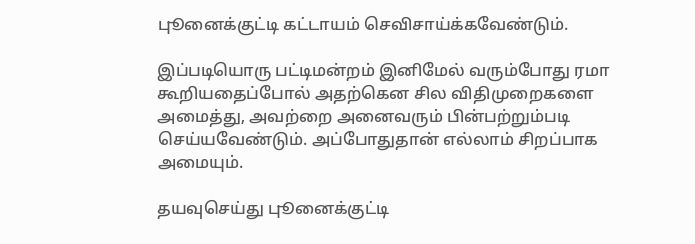புூனைக்குட்டி கட்டாயம் செவிசாய்க்கவேண்டும்.

இப்படியொரு பட்டிமன்றம் இனிமேல் வரும்போது ரமா கூறியதைப்போல் அதற்கென சில விதிமுறைகளை அமைத்து, அவற்றை அனைவரும் பின்பற்றும்படி செய்யவேண்டும். அப்போதுதான் எல்லாம் சிறப்பாக அமையும்.

தயவுசெய்து புூனைக்குட்டி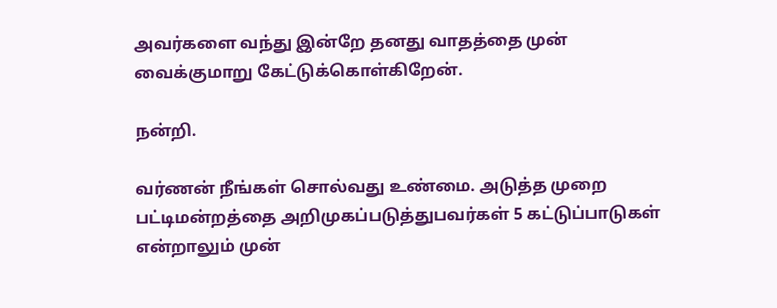அவர்களை வந்து இன்றே தனது வாதத்தை முன் வைக்குமாறு கேட்டுக்கொள்கிறேன்.

நன்றி.

வர்ணன் நீங்கள் சொல்வது உண்மை. அடுத்த முறை பட்டிமன்றத்தை அறிமுகப்படுத்துபவர்கள் 5 கட்டுப்பாடுகள் என்றாலும் முன்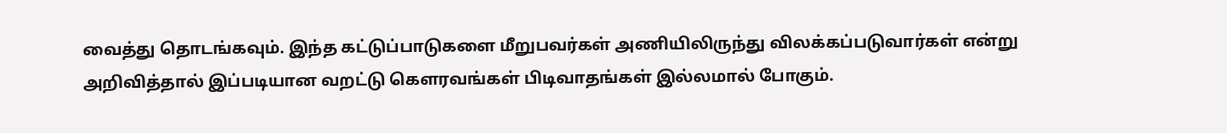வைத்து தொடங்கவும். இந்த கட்டுப்பாடுகளை மீறுபவர்கள் அணியிலிருந்து விலக்கப்படுவார்கள் என்று அறிவித்தால் இப்படியான வறட்டு கெளரவங்கள் பிடிவாதங்கள் இல்லமால் போகும்.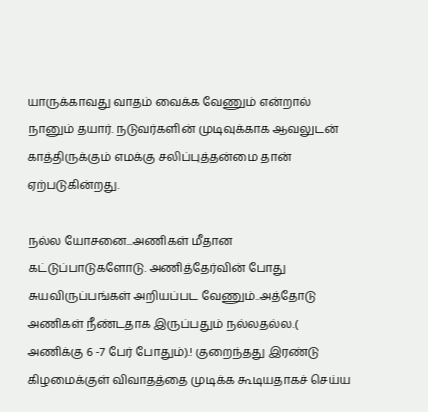யாருக்காவது வாதம் வைக்க வேணும் என்றால் நானும் தயார். நடுவர்களின் முடிவுக்காக ஆவலுடன் காத்திருக்கும் எமக்கு சலிப்புத்தன்மை தான் ஏற்படுகின்றது.

நல்ல யோசனை...அணிகள் மீதான கட்டுப்பாடுகளோடு. அணித்தேர்வின் போது சுயவிருப்பங்கள் அறியப்பட வேணும்..அத்தோடு அணிகள் நீண்டதாக இருப்பதும் நல்லதல்ல.( அணிக்கு 6 -7 பேர் போதும்).! குறைந்தது இரண்டு கிழமைக்குள் விவாதத்தை முடிக்க கூடியதாகச் செய்ய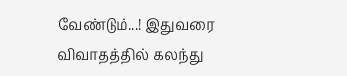வேண்டும்...! இதுவரை விவாதத்தில் கலந்து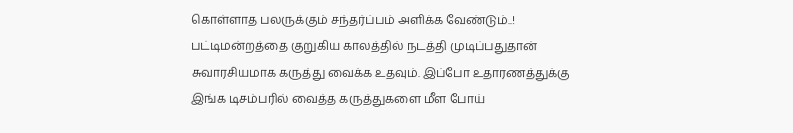கொள்ளாத பலருக்கும் சந்தர்ப்பம் அளிக்க வேண்டும்..! பட்டிமன்றத்தை குறுகிய காலத்தில் நடத்தி முடிப்பதுதான் சுவாரசியமாக கருத்து வைக்க உதவும். இப்போ உதாரணத்துக்கு இங்க டிசம்பரில் வைத்த கருத்துகளை மீள போய்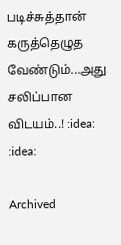படிச்சுத்தான் கருத்தெழுத வேண்டும்...அது சலிப்பான விடயம்..! :idea: :idea:

Archived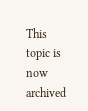This topic is now archived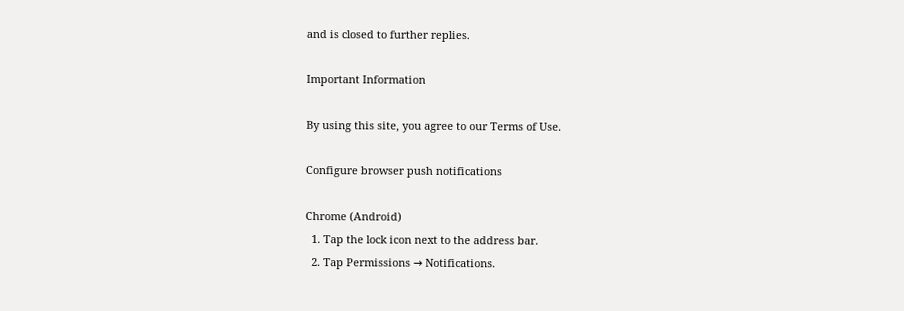and is closed to further replies.

Important Information

By using this site, you agree to our Terms of Use.

Configure browser push notifications

Chrome (Android)
  1. Tap the lock icon next to the address bar.
  2. Tap Permissions → Notifications.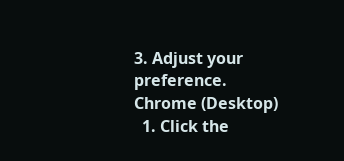3. Adjust your preference.
Chrome (Desktop)
  1. Click the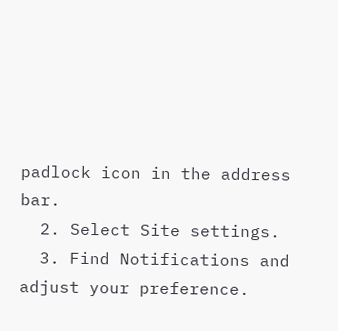padlock icon in the address bar.
  2. Select Site settings.
  3. Find Notifications and adjust your preference.